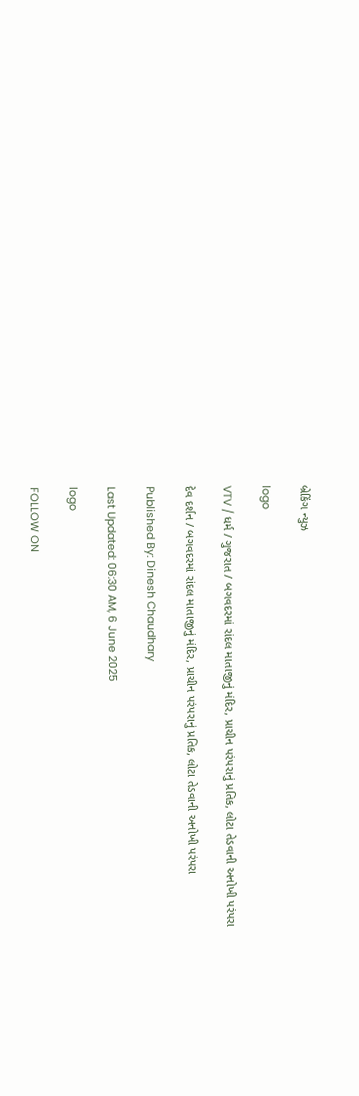બ્રેકિંગ ન્યુઝ

logo

VTV / ધર્મ / ગુજરાત / બગવદરમાં રાંદલ માતાજીનું મંદિર, પ્રાચીન પરંપરાનું પ્રતિક, લોટા તેડવાની અનોખી પરંપરા

દેવ દર્શન / બગવદરમાં રાંદલ માતાજીનું મંદિર, પ્રાચીન પરંપરાનું પ્રતિક, લોટા તેડવાની અનોખી પરંપરા

Published By: Dinesh Chaudhary

Last Updated: 06:30 AM, 6 June 2025

logo

FOLLOW ON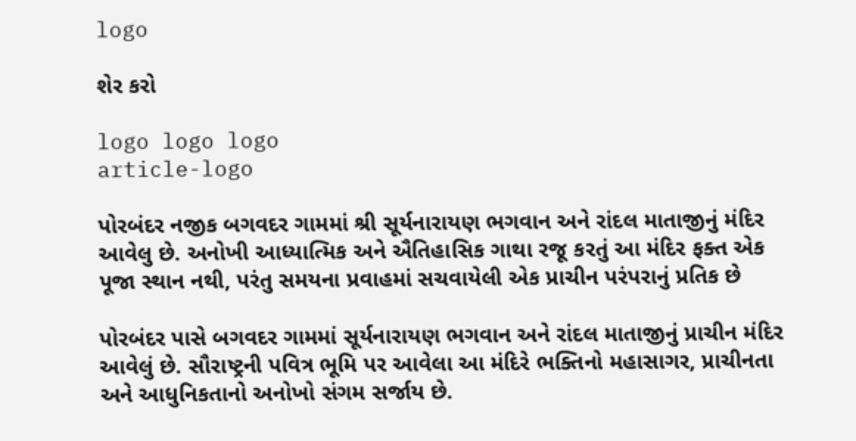logo

શેર કરો

logo logo logo
article-logo

પોરબંદર નજીક બગવદર ગામમાં શ્રી સૂર્યનારાયણ ભગવાન અને રાંદલ માતાજીનું મંદિર આવેલુ છે. અનોખી આધ્યાત્મિક અને ઐતિહાસિક ગાથા રજૂ કરતું આ મંદિર ફક્ત એક પૂજા સ્થાન નથી, પરંતુ સમયના પ્રવાહમાં સચવાયેલી એક પ્રાચીન પરંપરાનું પ્રતિક છે

પોરબંદર પાસે બગવદર ગામમાં સૂર્યનારાયણ ભગવાન અને રાંદલ માતાજીનું પ્રાચીન મંદિર આવેલું છે. સૌરાષ્ટ્રની પવિત્ર ભૂમિ પર આવેલા આ મંદિરે ભક્તિનો મહાસાગર, પ્રાચીનતા અને આધુનિકતાનો અનોખો સંગમ સર્જાય છે.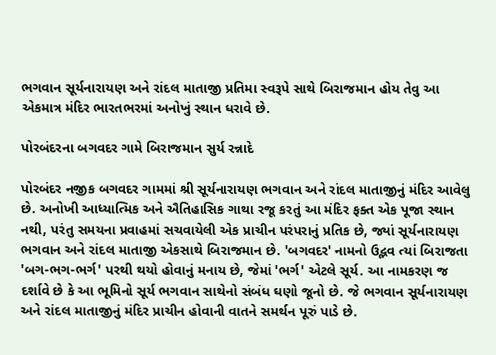ભગવાન સૂર્યનારાયણ અને રાંદલ માતાજી પ્રતિમા સ્વરૂપે સાથે બિરાજમાન હોય તેવુ આ એકમાત્ર મંદિર ભારતભરમાં અનોખું સ્થાન ધરાવે છે.

પોરબંદરના બગવદર ગામે બિરાજમાન સુર્ય રન્નાદે

પોરબંદર નજીક બગવદર ગામમાં શ્રી સૂર્યનારાયણ ભગવાન અને રાંદલ માતાજીનું મંદિર આવેલુ છે. અનોખી આધ્યાત્મિક અને ઐતિહાસિક ગાથા રજૂ કરતું આ મંદિર ફક્ત એક પૂજા સ્થાન નથી, પરંતુ સમયના પ્રવાહમાં સચવાયેલી એક પ્રાચીન પરંપરાનું પ્રતિક છે, જ્યાં સૂર્યનારાયણ ભગવાન અને રાંદલ માતાજી એકસાથે બિરાજમાન છે. 'બગવદર' નામનો ઉદ્ભવ ત્યાં બિરાજતા 'બગ-ભગ-ભર્ગ' પરથી થયો હોવાનું મનાય છે, જેમાં 'ભર્ગ' એટલે સૂર્ય. આ નામકરણ જ દર્શાવે છે કે આ ભૂમિનો સૂર્ય ભગવાન સાથેનો સંબંધ ઘણો જૂનો છે. જે ભગવાન સૂર્યનારાયણ અને રાંદલ માતાજીનું મંદિર પ્રાચીન હોવાની વાતને સમર્થન પૂરું પાડે છે.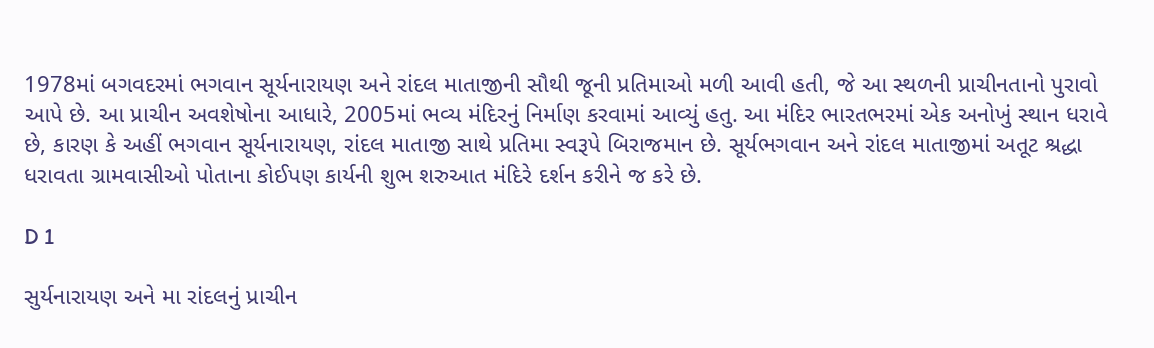1978માં બગવદરમાં ભગવાન સૂર્યનારાયણ અને રાંદલ માતાજીની સૌથી જૂની પ્રતિમાઓ મળી આવી હતી, જે આ સ્થળની પ્રાચીનતાનો પુરાવો આપે છે. આ પ્રાચીન અવશેષોના આધારે, 2005માં ભવ્ય મંદિરનું નિર્માણ કરવામાં આવ્યું હતુ. આ મંદિર ભારતભરમાં એક અનોખું સ્થાન ધરાવે છે, કારણ કે અહીં ભગવાન સૂર્યનારાયણ, રાંદલ માતાજી સાથે પ્રતિમા સ્વરૂપે બિરાજમાન છે. સૂર્યભગવાન અને રાંદલ માતાજીમાં અતૂટ શ્રદ્ધા ધરાવતા ગ્રામવાસીઓ પોતાના કોઈપણ કાર્યની શુભ શરુઆત મંદિરે દર્શન કરીને જ કરે છે.

D 1

સુર્યનારાયણ અને મા રાંદલનું પ્રાચીન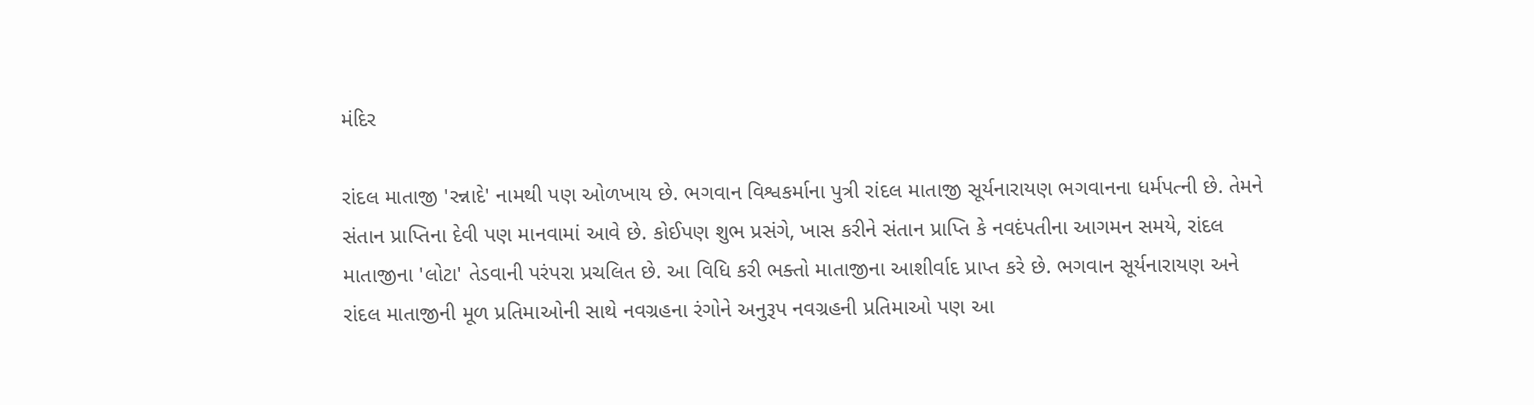મંદિર

રાંદલ માતાજી 'રન્નાદે' નામથી પણ ઓળખાય છે. ભગવાન વિશ્વકર્માના પુત્રી રાંદલ માતાજી સૂર્યનારાયણ ભગવાનના ધર્મપત્ની છે. તેમને સંતાન પ્રાપ્તિના દેવી પણ માનવામાં આવે છે. કોઈપણ શુભ પ્રસંગે, ખાસ કરીને સંતાન પ્રાપ્તિ કે નવદંપતીના આગમન સમયે, રાંદલ માતાજીના 'લોટા' તેડવાની પરંપરા પ્રચલિત છે. આ વિધિ કરી ભક્તો માતાજીના આશીર્વાદ પ્રાપ્ત કરે છે. ભગવાન સૂર્યનારાયણ અને રાંદલ માતાજીની મૂળ પ્રતિમાઓની સાથે નવગ્રહના રંગોને અનુરૂપ નવગ્રહની પ્રતિમાઓ પણ આ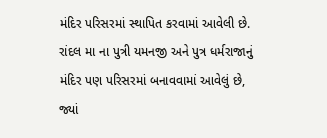મંદિર પરિસરમાં સ્થાપિત કરવામાં આવેલી છે. રાંદલ મા ના પુત્રી યમનજી અને પુત્ર ધર્મરાજાનું મંદિર પણ પરિસરમાં બનાવવામાં આવેલું છે, જ્યાં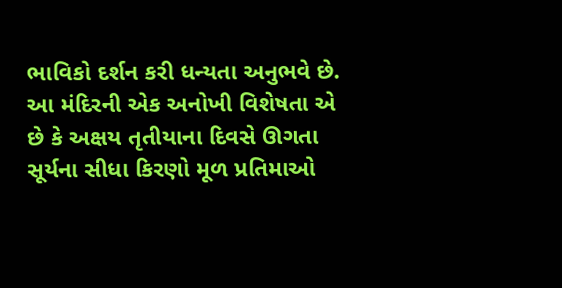ભાવિકો દર્શન કરી ધન્યતા અનુભવે છે. આ મંદિરની એક અનોખી વિશેષતા એ છે કે અક્ષય તૃતીયાના દિવસે ઊગતા સૂર્યના સીધા કિરણો મૂળ પ્રતિમાઓ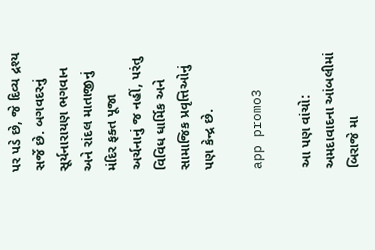પર પડે છે, જે દિવ્ય દ્રશ્ય સર્જે છે. બગવદરનું સૂર્યનારાયણ ભગવાન અને રાંદલ માતાજીનું મંદિર ફક્ત પૂજા અર્ચનાનું જ નહીં, પરંતુ વિવિધ ધાર્મિક અને સામાજિક પ્રવૃત્તિઓનું પણ કેન્દ્ર છે.

app promo3

આ પણ વાંચો: અમદાવાદના આંબલીમાં બિરાજે મા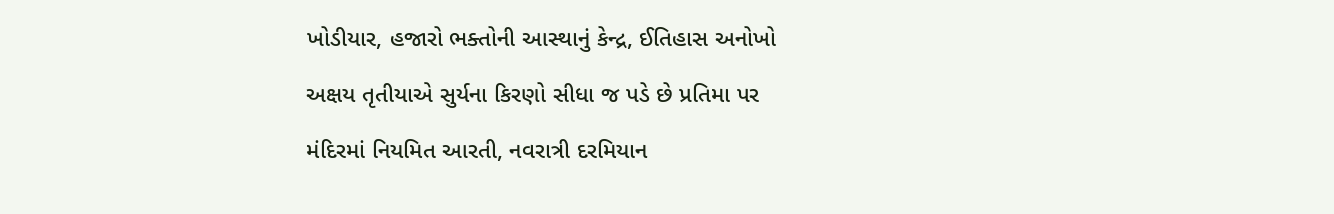ખોડીયાર, હજારો ભક્તોની આસ્થાનું કેન્દ્ર, ઈતિહાસ અનોખો

અક્ષય તૃતીયાએ સુર્યના કિરણો સીધા જ પડે છે પ્રતિમા પર

મંદિરમાં નિયમિત આરતી, નવરાત્રી દરમિયાન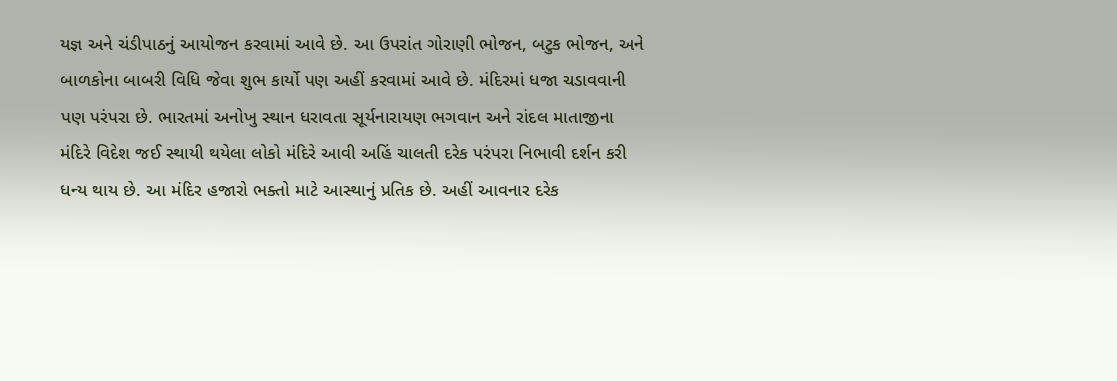યજ્ઞ અને ચંડીપાઠનું આયોજન કરવામાં આવે છે. આ ઉપરાંત ગોરાણી ભોજન, બટુક ભોજન, અને બાળકોના બાબરી વિધિ જેવા શુભ કાર્યો પણ અહીં કરવામાં આવે છે. મંદિરમાં ધજા ચડાવવાની પણ પરંપરા છે. ભારતમાં અનોખુ સ્થાન ધરાવતા સૂર્યનારાયણ ભગવાન અને રાંદલ માતાજીના મંદિરે વિદેશ જઈ સ્થાયી થયેલા લોકો મંદિરે આવી અહિં ચાલતી દરેક પરંપરા નિભાવી દર્શન કરી ધન્ય થાય છે. આ મંદિર હજારો ભક્તો માટે આસ્થાનું પ્રતિક છે. અહીં આવનાર દરેક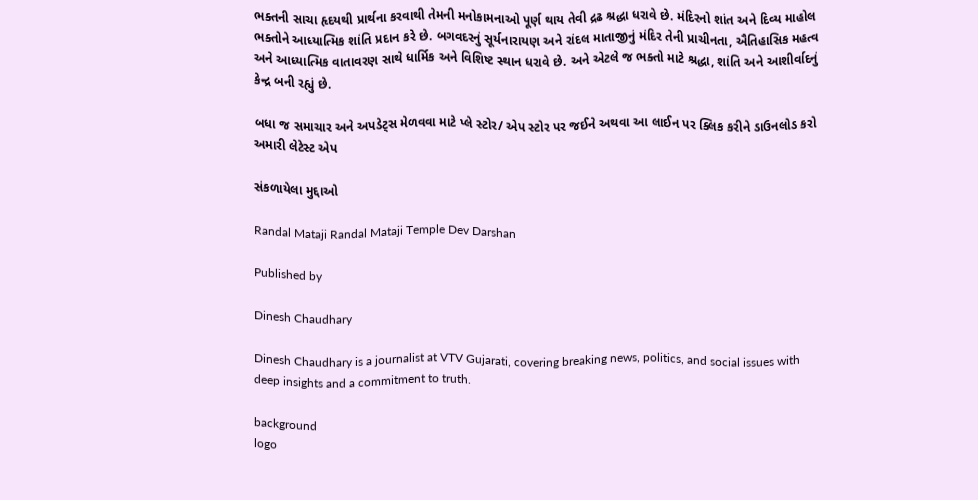ભક્તની સાચા હૃદયથી પ્રાર્થના કરવાથી તેમની મનોકામનાઓ પૂર્ણ થાય તેવી દ્રઢ શ્રદ્ધા ધરાવે છે. મંદિરનો શાંત અને દિવ્ય માહોલ ભક્તોને આધ્યાત્મિક શાંતિ પ્રદાન કરે છે. બગવદરનું સૂર્યનારાયણ અને રાંદલ માતાજીનું મંદિર તેની પ્રાચીનતા, ઐતિહાસિક મહત્વ અને આધ્યાત્મિક વાતાવરણ સાથે ધાર્મિક અને વિશિષ્ટ સ્થાન ધરાવે છે. અને એટલે જ ભક્તો માટે શ્રદ્ધા, શાંતિ અને આશીર્વાદનું કેન્દ્ર બની રહ્યું છે.

બધા જ સમાચાર અને અપડેટ્સ મેળવવા માટે પ્લે સ્ટોર/ એપ સ્ટોર પર જઈને અથવા આ લાઈન પર ક્લિક કરીને ડાઉનલોડ કરો અમારી લેટેસ્ટ એપ

સંકળાયેલા મુદ્દાઓ

Randal Mataji Randal Mataji Temple Dev Darshan

Published by

Dinesh Chaudhary

Dinesh Chaudhary is a journalist at VTV Gujarati, covering breaking news, politics, and social issues with deep insights and a commitment to truth.

background
logo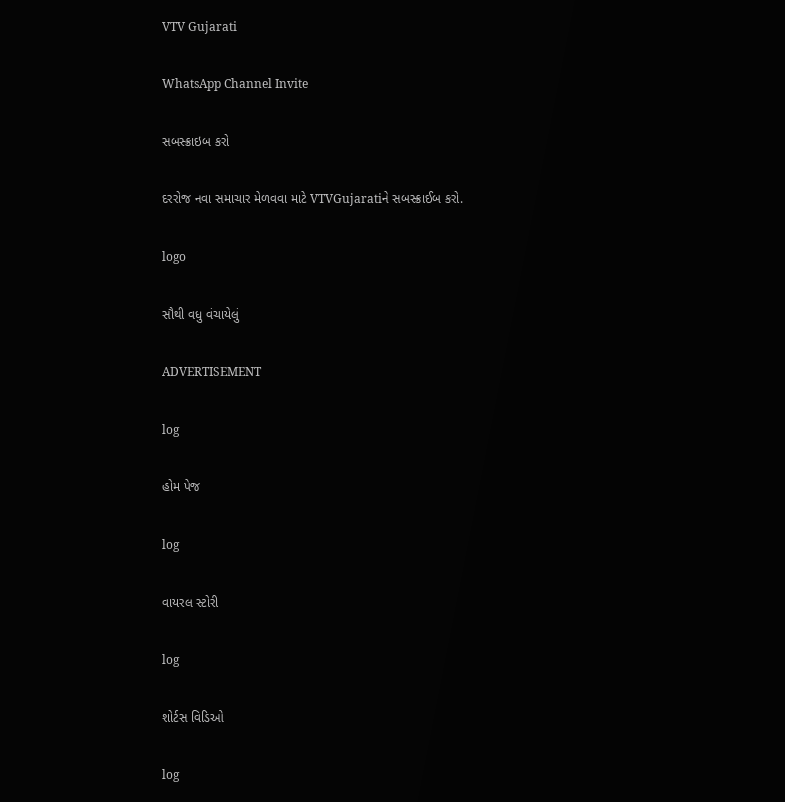VTV Gujarati

WhatsApp Channel Invite

સબસ્ક્રાઇબ કરો

દરરોજ નવા સમાચાર મેળવવા માટે VTVGujaratiને સબસ્ક્રાઈબ કરો.

logo

સૌથી વધુ વંચાયેલું

ADVERTISEMENT

log

હોમ પેજ

log

વાયરલ સ્ટોરી

log

શોર્ટસ વિડિઓ

log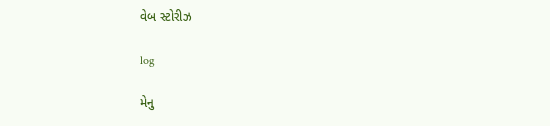વેબ સ્ટોરીઝ

log

મેનુ